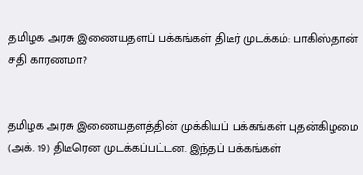தமிழக அரசு இணையதளப் பக்கங்கள் திடீர் முடக்கம்: பாகிஸ்தான் சதி காரணமா?


தமிழக அரசு இணையதளத்தின் முக்கியப் பக்கங்கள் புதன்கிழமை (அக். 19) திடீரென முடக்கப்பட்டன. இந்தப் பக்கங்கள்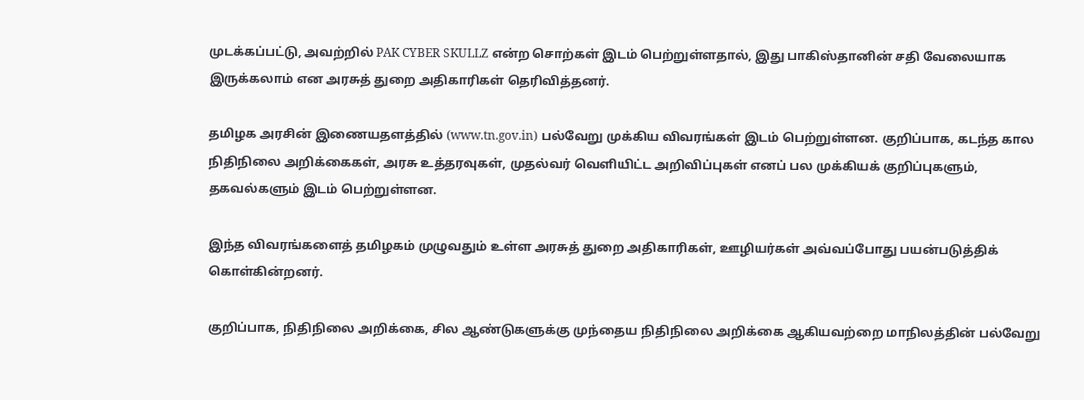முடக்கப்பட்டு, அவற்றில் PAK CYBER SKULLZ என்ற சொற்கள் இடம் பெற்றுள்ளதால், இது பாகிஸ்தானின் சதி வேலையாக இருக்கலாம் என அரசுத் துறை அதிகாரிகள் தெரிவித்தனர்.

தமிழக அரசின் இணையதளத்தில் (www.tn.gov.in) பல்வேறு முக்கிய விவரங்கள் இடம் பெற்றுள்ளன. குறிப்பாக, கடந்த கால நிதிநிலை அறிக்கைகள், அரசு உத்தரவுகள், முதல்வர் வெளியிட்ட அறிவிப்புகள் எனப் பல முக்கியக் குறிப்புகளும், தகவல்களும் இடம் பெற்றுள்ளன.

இந்த விவரங்களைத் தமிழகம் முழுவதும் உள்ள அரசுத் துறை அதிகாரிகள், ஊழியர்கள் அவ்வப்போது பயன்படுத்திக் கொள்கின்றனர்.

குறிப்பாக, நிதிநிலை அறிக்கை, சில ஆண்டுகளுக்கு முந்தைய நிதிநிலை அறிக்கை ஆகியவற்றை மாநிலத்தின் பல்வேறு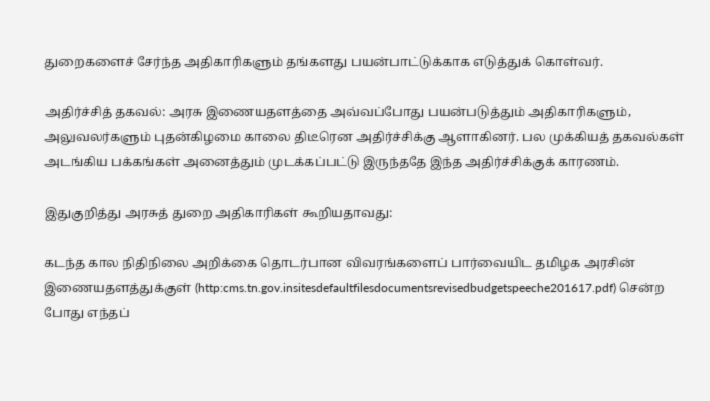துறைகளைச் சேர்ந்த அதிகாரிகளும் தங்களது பயன்பாட்டுக்காக எடுத்துக் கொள்வர்.

அதிர்ச்சித் தகவல்: அரசு இணையதளத்தை அவ்வப்போது பயன்படுத்தும் அதிகாரிகளும், அலுவலர்களும் புதன்கிழமை காலை திடீரென அதிர்ச்சிக்கு ஆளாகினர். பல முக்கியத் தகவல்கள் அடங்கிய பக்கங்கள் அனைத்தும் முடக்கப்பட்டு இருந்ததே இந்த அதிர்ச்சிக்குக் காரணம்.

இதுகுறித்து அரசுத் துறை அதிகாரிகள் கூறியதாவது:

கடந்த கால நிதிநிலை அறிக்கை தொடர்பான விவரங்களைப் பார்வையிட தமிழக அரசின் இணையதளத்துக்குள் (http:cms.tn.gov.insitesdefaultfilesdocumentsrevisedbudgetspeeche201617.pdf) சென்ற போது எந்தப்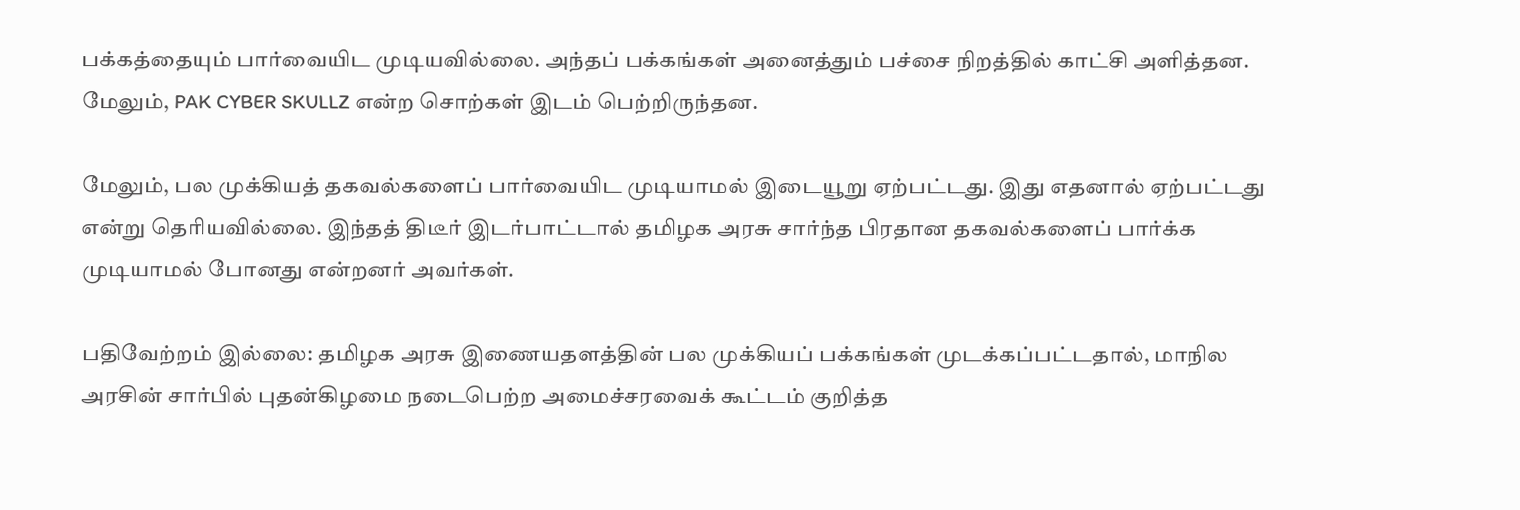பக்கத்தையும் பார்வையிட முடியவில்லை. அந்தப் பக்கங்கள் அனைத்தும் பச்சை நிறத்தில் காட்சி அளித்தன. மேலும், PAK CYBER SKULLZ என்ற சொற்கள் இடம் பெற்றிருந்தன.

மேலும், பல முக்கியத் தகவல்களைப் பார்வையிட முடியாமல் இடையூறு ஏற்பட்டது. இது எதனால் ஏற்பட்டது என்று தெரியவில்லை. இந்தத் திடீர் இடர்பாட்டால் தமிழக அரசு சார்ந்த பிரதான தகவல்களைப் பார்க்க முடியாமல் போனது என்றனர் அவர்கள்.

பதிவேற்றம் இல்லை: தமிழக அரசு இணையதளத்தின் பல முக்கியப் பக்கங்கள் முடக்கப்பட்டதால், மாநில அரசின் சார்பில் புதன்கிழமை நடைபெற்ற அமைச்சரவைக் கூட்டம் குறித்த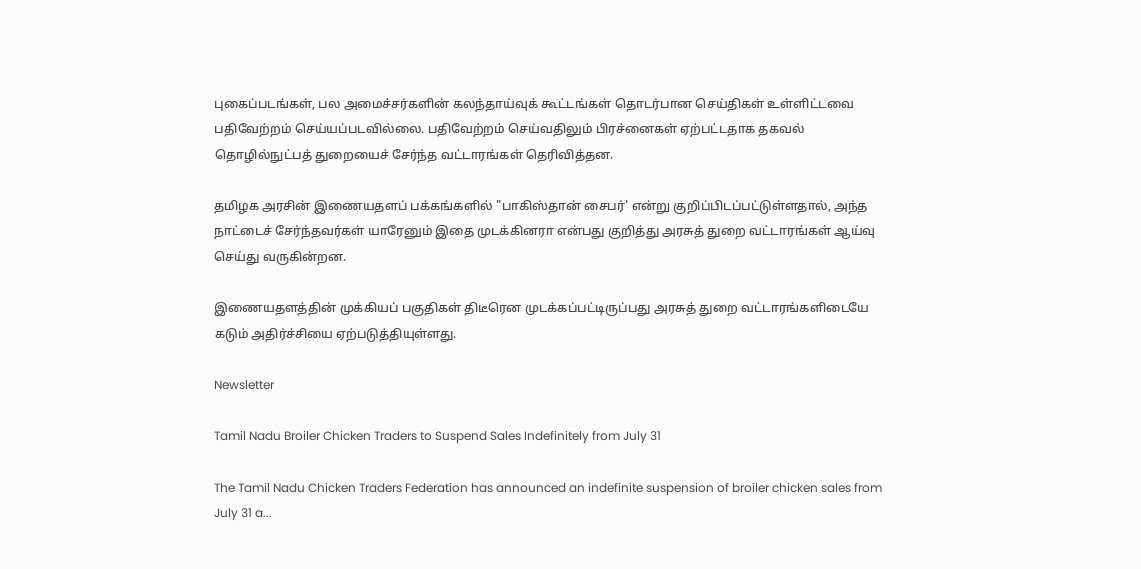புகைப்படங்கள், பல அமைச்சர்களின் கலந்தாய்வுக் கூட்டங்கள் தொடர்பான செய்திகள் உள்ளிட்டவை பதிவேற்றம் செய்யப்படவில்லை. பதிவேற்றம் செய்வதிலும் பிரச்னைகள் ஏற்பட்டதாக தகவல் தொழில்நுட்பத் துறையைச் சேர்ந்த வட்டாரங்கள் தெரிவித்தன.

தமிழக அரசின் இணையதளப் பக்கங்களில் "பாகிஸ்தான் சைபர்' என்று குறிப்பிடப்பட்டுள்ளதால், அந்த நாட்டைச் சேர்ந்தவர்கள் யாரேனும் இதை முடக்கினரா என்பது குறித்து அரசுத் துறை வட்டாரங்கள் ஆய்வு செய்து வருகின்றன.

இணையதளத்தின் முக்கியப் பகுதிகள் திடீரென முடக்கப்பட்டிருப்பது அரசுத் துறை வட்டாரங்களிடையே கடும் அதிர்ச்சியை ஏற்படுத்தியுள்ளது.

Newsletter

Tamil Nadu Broiler Chicken Traders to Suspend Sales Indefinitely from July 31

The Tamil Nadu Chicken Traders Federation has announced an indefinite suspension of broiler chicken sales from July 31 a...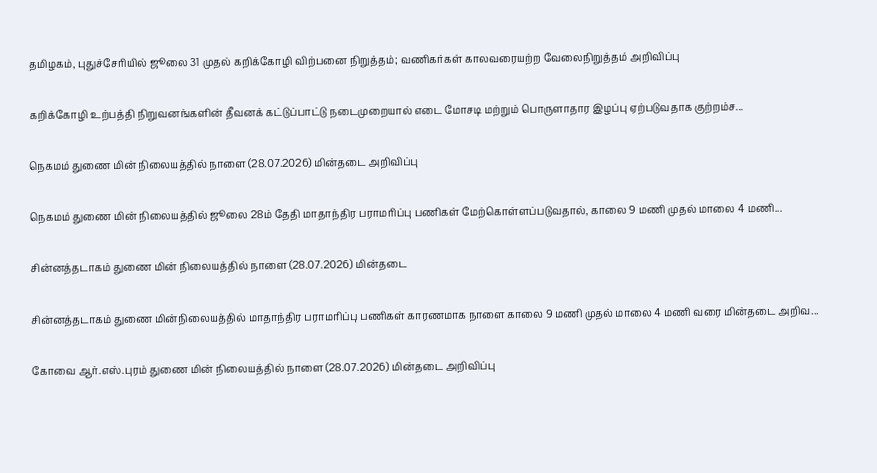தமிழகம், புதுச்சேரியில் ஜூலை 31 முதல் கறிக்கோழி விற்பனை நிறுத்தம்; வணிகர்கள் காலவரையற்ற வேலைநிறுத்தம் அறிவிப்பு

கறிக்கோழி உற்பத்தி நிறுவனங்களின் தீவனக் கட்டுப்பாட்டு நடைமுறையால் எடை மோசடி மற்றும் பொருளாதார இழப்பு ஏற்படுவதாக குற்றம்ச...

நெகமம் துணை மின் நிலையத்தில் நாளை (28.07.2026) மின்தடை அறிவிப்பு

நெகமம் துணை மின் நிலையத்தில் ஜூலை 28ம் தேதி மாதாந்திர பராமரிப்பு பணிகள் மேற்கொள்ளப்படுவதால், காலை 9 மணி முதல் மாலை 4 மணி...

சின்னத்தடாகம் துணை மின் நிலையத்தில் நாளை (28.07.2026) மின்தடை

சின்னத்தடாகம் துணை மின்நிலையத்தில் மாதாந்திர பராமரிப்பு பணிகள் காரணமாக நாளை காலை 9 மணி முதல் மாலை 4 மணி வரை மின்தடை அறிவ...

கோவை ஆர்.எஸ்.புரம் துணை மின் நிலையத்தில் நாளை (28.07.2026) மின்தடை அறிவிப்பு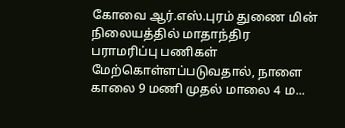கோவை ஆர்.எஸ்.புரம் துணை மின் நிலையத்தில் மாதாந்திர பராமரிப்பு பணிகள் மேற்கொள்ளப்படுவதால், நாளை காலை 9 மணி முதல் மாலை 4 ம...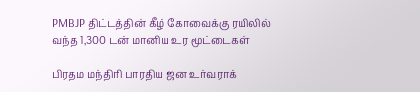PMBJP திட்டத்தின் கீழ் கோவைக்கு ரயிலில் வந்த 1,300 டன் மானிய உர மூட்டைகள்

பிரதம மந்திரி பாரதிய ஜன உர்வராக்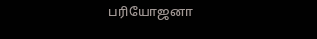பரியோஜனா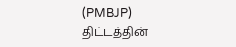(PMBJP) திட்டத்தின்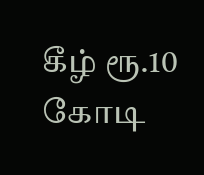கீழ் ரூ.10 கோடி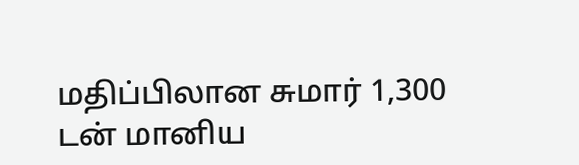மதிப்பிலான சுமார் 1,300 டன் மானிய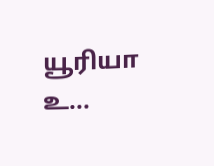யூரியா உ...